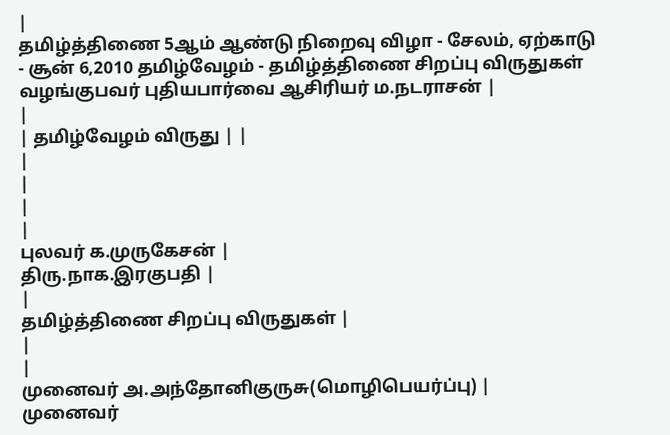|
தமிழ்த்திணை 5ஆம் ஆண்டு நிறைவு விழா - சேலம், ஏற்காடு - சூன் 6,2010 தமிழ்வேழம் - தமிழ்த்திணை சிறப்பு விருதுகள் வழங்குபவர் புதியபார்வை ஆசிரியர் ம.நடராசன் |
|
| தமிழ்வேழம் விருது | |
|
|
|
|
புலவர் க.முருகேசன் |
திரு.நாக.இரகுபதி |
|
தமிழ்த்திணை சிறப்பு விருதுகள் |
|
|
முனைவர் அ.அந்தோனிகுருசு(மொழிபெயர்ப்பு) |
முனைவர்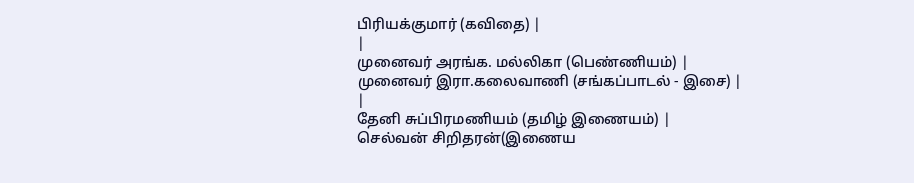பிரியக்குமார் (கவிதை) |
|
முனைவர் அரங்க. மல்லிகா (பெண்ணியம்) |
முனைவர் இரா.கலைவாணி (சங்கப்பாடல் - இசை) |
|
தேனி சுப்பிரமணியம் (தமிழ் இணையம்) |
செல்வன் சிறிதரன்(இணைய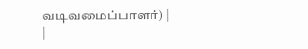வடிவமைப்பாளர்) |
|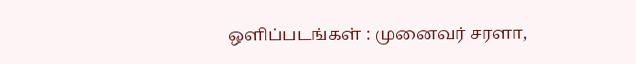ஒளிப்படங்கள் : முனைவர் சரளா,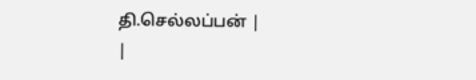தி.செல்லப்பன் |
|